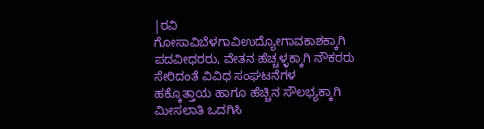|ರವಿ ಗೋಸಾವಿಬೆಳಗಾವಿಉದ್ಯೋಗಾವಕಾಶಕ್ಕಾಗಿ ಪದವೀಧರರು, ವೇತನ ಹೆಚ್ಚಳ್ಳಕ್ಕಾಗಿ ನೌಕರರು ಸೇರಿದಂತೆ ವಿವಿಧ ಸಂಘಟನೆಗಳ ಹಕ್ಕೊತ್ತಾಯ ಹಾಗೂ ಹೆಚ್ಚಿನ ಸೌಲಭ್ಯಕ್ಕಾಗಿ ಮೀಸಲಾತಿ ಒದಗಿಸಿ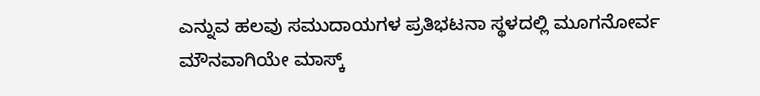ಎನ್ನುವ ಹಲವು ಸಮುದಾಯಗಳ ಪ್ರತಿಭಟನಾ ಸ್ಥಳದಲ್ಲಿ ಮೂಗನೋರ್ವ ಮೌನವಾಗಿಯೇ ಮಾಸ್ಕ್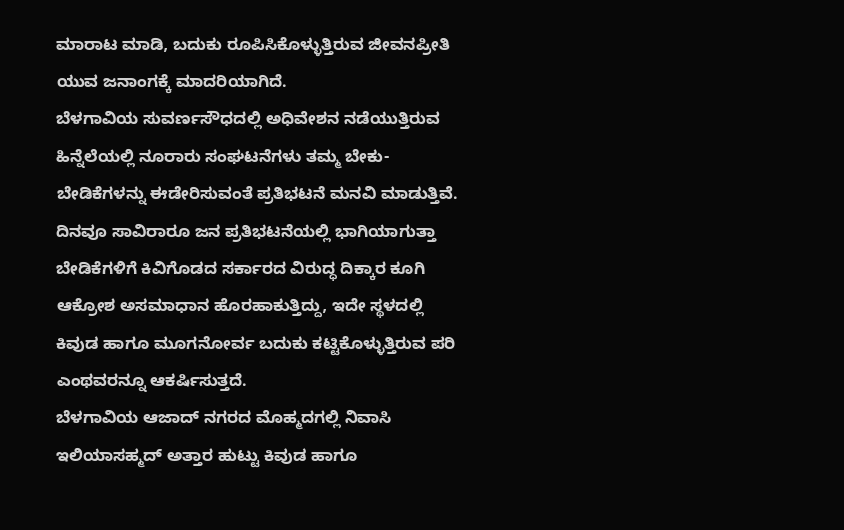ಮಾರಾಟ ಮಾಡಿ, ಬದುಕು ರೂಪಿಸಿಕೊಳ್ಳುತ್ತಿರುವ ಜೀವನಪ್ರೀತಿ ಯುವ ಜನಾಂಗಕ್ಕೆ ಮಾದರಿಯಾಗಿದೆ.
ಬೆಳಗಾವಿಯ ಸುವರ್ಣಸೌಧದಲ್ಲಿ ಅಧಿವೇಶನ ನಡೆಯುತ್ತಿರುವ ಹಿನ್ನೆಲೆಯಲ್ಲಿ ನೂರಾರು ಸಂಘಟನೆಗಳು ತಮ್ಮ ಬೇಕು-ಬೇಡಿಕೆಗಳನ್ನು ಈಡೇರಿಸುವಂತೆ ಪ್ರತಿಭಟನೆ ಮನವಿ ಮಾಡುತ್ತಿವೆ. ದಿನವೂ ಸಾವಿರಾರೂ ಜನ ಪ್ರತಿಭಟನೆಯಲ್ಲಿ ಭಾಗಿಯಾಗುತ್ತಾ ಬೇಡಿಕೆಗಳಿಗೆ ಕಿವಿಗೊಡದ ಸರ್ಕಾರದ ವಿರುದ್ಧ ದಿಕ್ಕಾರ ಕೂಗಿ ಆಕ್ರೋಶ ಅಸಮಾಧಾನ ಹೊರಹಾಕುತ್ತಿದ್ದು, ಇದೇ ಸ್ಥಳದಲ್ಲಿ ಕಿವುಡ ಹಾಗೂ ಮೂಗನೋರ್ವ ಬದುಕು ಕಟ್ಟಿಕೊಳ್ಳುತ್ತಿರುವ ಪರಿ ಎಂಥವರನ್ನೂ ಆಕರ್ಷಿಸುತ್ತದೆ.
ಬೆಳಗಾವಿಯ ಆಜಾದ್ ನಗರದ ಮೊಹ್ಮದಗಲ್ಲಿ ನಿವಾಸಿ ಇಲಿಯಾಸಹ್ಮದ್ ಅತ್ತಾರ ಹುಟ್ಟು ಕಿವುಡ ಹಾಗೂ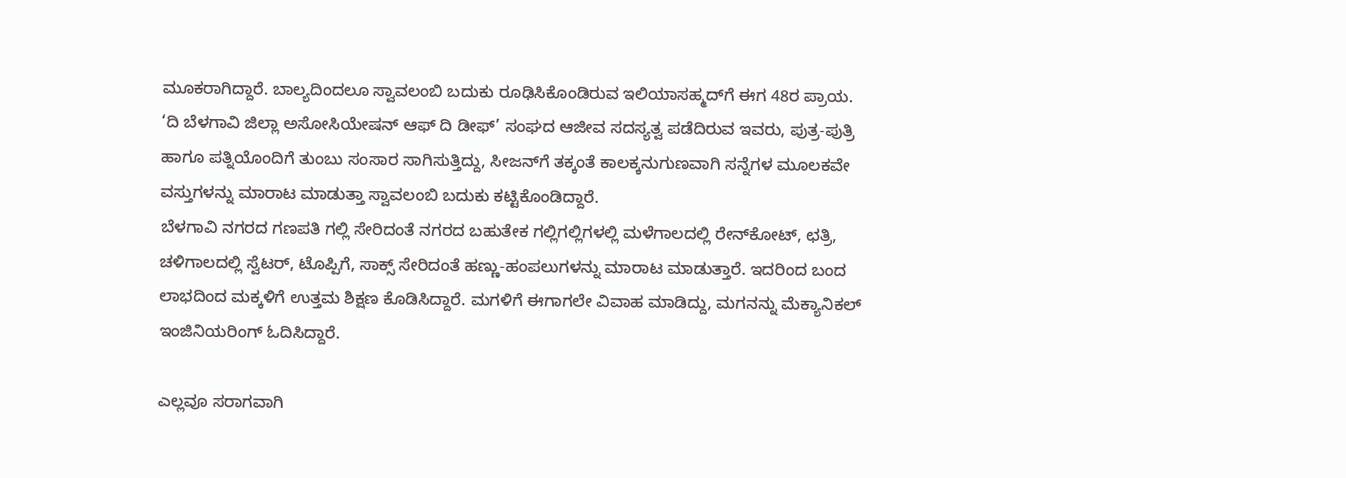ಮೂಕರಾಗಿದ್ದಾರೆ. ಬಾಲ್ಯದಿಂದಲೂ ಸ್ವಾವಲಂಬಿ ಬದುಕು ರೂಢಿಸಿಕೊಂಡಿರುವ ಇಲಿಯಾಸಹ್ಮದ್‌ಗೆ ಈಗ 48ರ ಪ್ರಾಯ. ‘ದಿ ಬೆಳಗಾವಿ ಜಿಲ್ಲಾ ಅಸೋಸಿಯೇಷನ್ ಆಫ್ ದಿ ಡೀಫ್’ ಸಂಘದ ಆಜೀವ ಸದಸ್ಯತ್ವ ಪಡೆದಿರುವ ಇವರು, ಪುತ್ರ-ಪುತ್ರಿ ಹಾಗೂ ಪತ್ನಿಯೊಂದಿಗೆ ತುಂಬು ಸಂಸಾರ ಸಾಗಿಸುತ್ತಿದ್ದು, ಸೀಜನ್‌ಗೆ ತಕ್ಕಂತೆ ಕಾಲಕ್ಕನುಗುಣವಾಗಿ ಸನ್ನೆಗಳ ಮೂಲಕವೇ ವಸ್ತುಗಳನ್ನು ಮಾರಾಟ ಮಾಡುತ್ತಾ ಸ್ವಾವಲಂಬಿ ಬದುಕು ಕಟ್ಟಿಕೊಂಡಿದ್ದಾರೆ.
ಬೆಳಗಾವಿ ನಗರದ ಗಣಪತಿ ಗಲ್ಲಿ ಸೇರಿದಂತೆ ನಗರದ ಬಹುತೇಕ ಗಲ್ಲಿಗಲ್ಲಿಗಳಲ್ಲಿ ಮಳೆಗಾಲದಲ್ಲಿ ರೇನ್‌ಕೋಟ್, ಛತ್ರಿ, ಚಳಿಗಾಲದಲ್ಲಿ ಸ್ವೆಟರ್, ಟೊಪ್ಪಿಗೆ, ಸಾಕ್ಸ್ ಸೇರಿದಂತೆ ಹಣ್ಣು-ಹಂಪಲುಗಳನ್ನು ಮಾರಾಟ ಮಾಡುತ್ತಾರೆ. ಇದರಿಂದ ಬಂದ ಲಾಭದಿಂದ ಮಕ್ಕಳಿಗೆ ಉತ್ತಮ ಶಿಕ್ಷಣ ಕೊಡಿಸಿದ್ದಾರೆ. ಮಗಳಿಗೆ ಈಗಾಗಲೇ ವಿವಾಹ ಮಾಡಿದ್ದು, ಮಗನನ್ನು ಮೆಕ್ಯಾನಿಕಲ್ ಇಂಜಿನಿಯರಿಂಗ್ ಓದಿಸಿದ್ದಾರೆ.

ಎಲ್ಲವೂ ಸರಾಗವಾಗಿ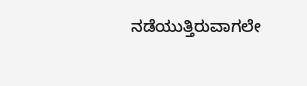ನಡೆಯುತ್ತಿರುವಾಗಲೇ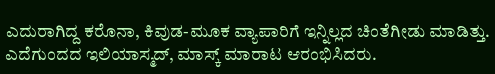ಎದುರಾಗಿದ್ದ ಕರೊನಾ, ಕಿವುಡ-ಮೂಕ ವ್ಯಾಪಾರಿಗೆ ಇನ್ನಿಲ್ಲದ ಚಿಂತೆಗೀಡು ಮಾಡಿತ್ತು. ಎದೆಗುಂದದ ಇಲಿಯಾಸ್ಮದ್, ಮಾಸ್ಕ್ ಮಾರಾಟ ಆರಂಭಿಸಿದರು.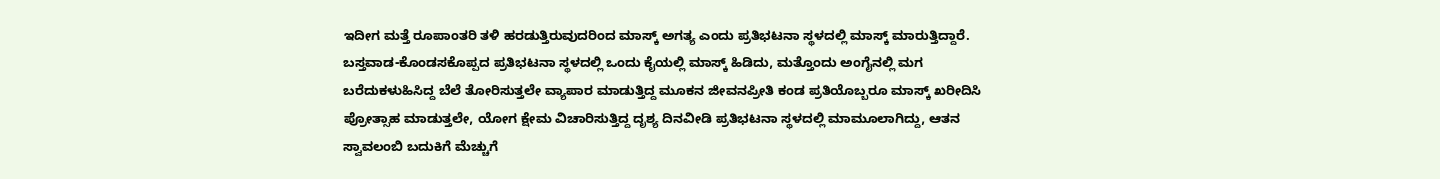ಇದೀಗ ಮತ್ತೆ ರೂಪಾಂತರಿ ತಳಿ ಹರಡುತ್ತಿರುವುದರಿಂದ ಮಾಸ್ಕ್ ಅಗತ್ಯ ಎಂದು ಪ್ರತಿಭಟನಾ ಸ್ಥಳದಲ್ಲಿ ಮಾಸ್ಕ್ ಮಾರುತ್ತಿದ್ದಾರೆ.
ಬಸ್ತವಾಡ-ಕೊಂಡಸಕೊಪ್ಪದ ಪ್ರತಿಭಟನಾ ಸ್ಥಳದಲ್ಲಿ ಒಂದು ಕೈಯಲ್ಲಿ ಮಾಸ್ಕ್ ಹಿಡಿದು, ಮತ್ತೊಂದು ಅಂಗೈನಲ್ಲಿ ಮಗ ಬರೆದುಕಳುಹಿಸಿದ್ದ ಬೆಲೆ ತೋರಿಸುತ್ತಲೇ ವ್ಯಾಪಾರ ಮಾಡುತ್ತಿದ್ದ ಮೂಕನ ಜೀವನಪ್ರೀತಿ ಕಂಡ ಪ್ರತಿಯೊಬ್ಬರೂ ಮಾಸ್ಕ್ ಖರೀದಿಸಿ ಪ್ರೋತ್ಸಾಹ ಮಾಡುತ್ತಲೇ, ಯೋಗ ಕ್ಷೇಮ ವಿಚಾರಿಸುತ್ತಿದ್ದ ದೃಶ್ಯ ದಿನವೀಡಿ ಪ್ರತಿಭಟನಾ ಸ್ಥಳದಲ್ಲಿ ಮಾಮೂಲಾಗಿದ್ದು, ಆತನ ಸ್ವಾವಲಂಬಿ ಬದುಕಿಗೆ ಮೆಚ್ಚುಗೆ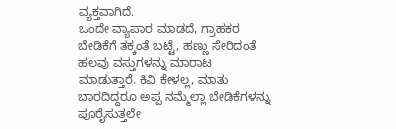ವ್ಯಕ್ತವಾಗಿದೆ.
ಒಂದೇ ವ್ಯಾಪಾರ ಮಾಡದೆ, ಗ್ರಾಹಕರ ಬೇಡಿಕೆಗೆ ತಕ್ಕಂತೆ ಬಟ್ಟೆ, ಹಣ್ಣು ಸೇರಿದಂತೆ ಹಲವು ವಸ್ತುಗಳನ್ನು ಮಾರಾಟ ಮಾಡುತ್ತಾರೆ. ಕಿವಿ ಕೇಳಲ್ಲ, ಮಾತು ಬಾರದಿದ್ದರೂ ಅಪ್ಪ ನಮ್ಮೆಲ್ಲಾ ಬೇಡಿಕೆಗಳನ್ನು ಪೂರೈಸುತ್ತಲೇ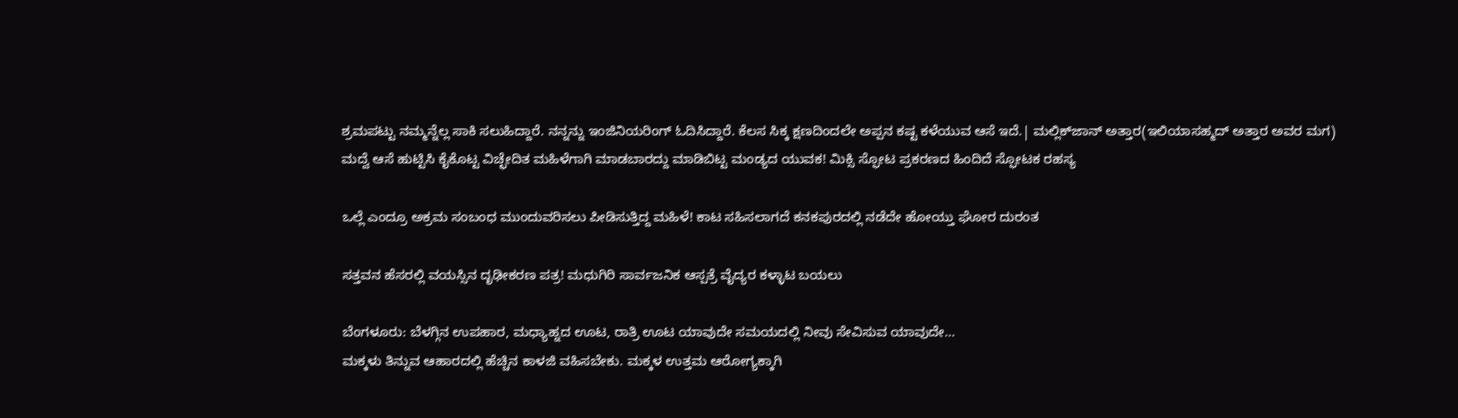ಶ್ರಮಪಟ್ಟು ನಮ್ಮನ್ನೆಲ್ಲ ಸಾಕಿ ಸಲುಹಿದ್ದಾರೆ. ನನ್ನನ್ನು ಇಂಜಿನಿಯರಿಂಗ್ ಓದಿಸಿದ್ದಾರೆ. ಕೆಲಸ ಸಿಕ್ಕ ಕ್ಷಣದಿಂದಲೇ ಅಪ್ಪನ ಕಷ್ಟ ಕಳೆಯುವ ಆಸೆ ಇದೆ.| ಮಲ್ಲಿಕ್‌ಜಾನ್ ಅತ್ತಾರ(ಇಲಿಯಾಸಹ್ಮದ್ ಅತ್ತಾರ ಅವರ ಮಗ)
ಮದ್ವೆ ಆಸೆ ಹುಟ್ಟಿಸಿ ಕೈಕೊಟ್ಟ ವಿಚ್ಛೇದಿತ ಮಹಿಳೆಗಾಗಿ ಮಾಡಬಾರದ್ದು ಮಾಡಿಬಿಟ್ಟ ಮಂಡ್ಯದ ಯುವಕ! ಮಿಕ್ಸಿ ಸ್ಫೋಟ ಪ್ರಕರಣದ ಹಿಂದಿದೆ ಸ್ಫೋಟಕ ರಹಸ್ಯ

ಒಲ್ಲೆ ಎಂದ್ರೂ ಅಕ್ರಮ ಸಂಬಂಧ ಮುಂದುವರಿಸಲು ಪೀಡಿಸುತ್ತಿದ್ದ ಮಹಿಳೆ! ಕಾಟ ಸಹಿಸಲಾಗದೆ ಕನಕಪುರದಲ್ಲಿ ನಡೆದೇ ಹೋಯ್ತು ಘೋರ ದುರಂತ

ಸತ್ತವನ ಹೆಸರಲ್ಲಿ ವಯಸ್ಸಿನ ದೃಢೀಕರಣ ಪತ್ರ! ಮಧುಗಿರಿ ಸಾರ್ವಜನಿಕ ಆಸ್ಪತ್ರೆ ವೈದ್ಯರ ಕಳ್ಳಾಟ ಬಯಲು

ಬೆಂಗಳೂರು: ಬೆಳಗ್ಗಿನ ಉಪಹಾರ, ಮಧ್ಯಾಹ್ನದ ಊಟ, ರಾತ್ರಿ ಊಟ ಯಾವುದೇ ಸಮಯದಲ್ಲಿ ನೀವು ಸೇವಿಸುವ ಯಾವುದೇ…
ಮಕ್ಕಳು ತಿನ್ನುವ ಆಹಾರದಲ್ಲಿ ಹೆಚ್ಚಿನ ಕಾಳಜಿ ವಹಿಸಬೇಕು. ಮಕ್ಕಳ ಉತ್ತಮ ಆರೋಗ್ಯಕ್ಕಾಗಿ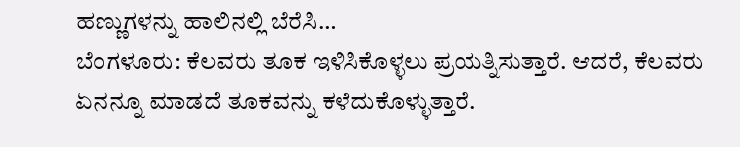ಹಣ್ಣುಗಳನ್ನು ಹಾಲಿನಲ್ಲಿ ಬೆರೆಸಿ…
ಬೆಂಗಳೂರು: ಕೆಲವರು ತೂಕ ಇಳಿಸಿಕೊಳ್ಳಲು ಪ್ರಯತ್ನಿಸುತ್ತಾರೆ. ಆದರೆ, ಕೆಲವರು ಏನನ್ನೂ ಮಾಡದೆ ತೂಕವನ್ನು ಕಳೆದುಕೊಳ್ಳುತ್ತಾರೆ.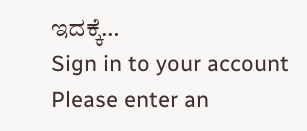ಇದಕ್ಕೆ…
Sign in to your account
Please enter an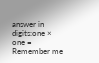answer in digits:one × one =
Remember me